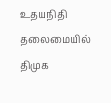உதயநிதி தலைமையில் திமுக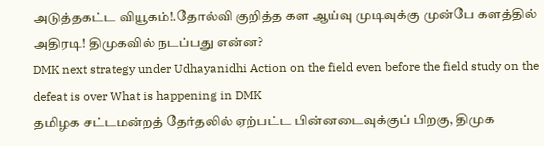அடுத்தகட்ட வியூகம்!.தோல்வி குறித்த கள ஆய்வு முடிவுக்கு முன்பே களத்தில் அதிரடி! திமுகவில் நடப்பது என்ன?
DMK next strategy under Udhayanidhi Action on the field even before the field study on the defeat is over What is happening in DMK
தமிழக சட்டமன்றத் தேர்தலில் ஏற்பட்ட பின்னடைவுக்குப் பிறகு, திமுக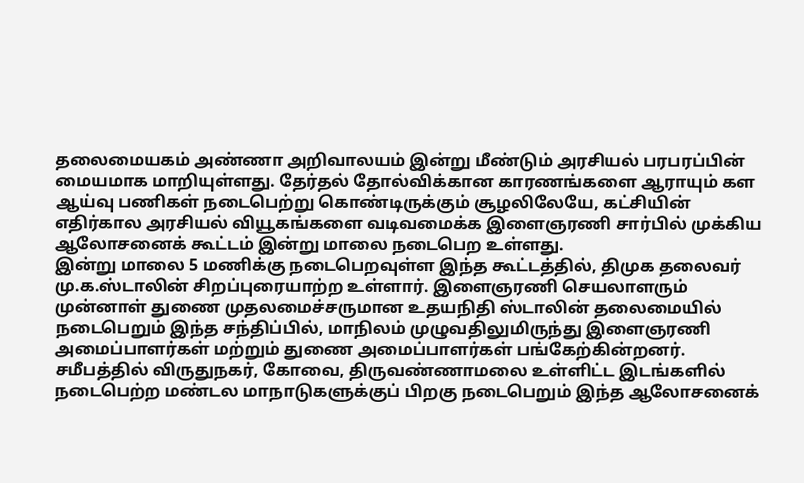தலைமையகம் அண்ணா அறிவாலயம் இன்று மீண்டும் அரசியல் பரபரப்பின் மையமாக மாறியுள்ளது. தேர்தல் தோல்விக்கான காரணங்களை ஆராயும் கள ஆய்வு பணிகள் நடைபெற்று கொண்டிருக்கும் சூழலிலேயே, கட்சியின் எதிர்கால அரசியல் வியூகங்களை வடிவமைக்க இளைஞரணி சார்பில் முக்கிய ஆலோசனைக் கூட்டம் இன்று மாலை நடைபெற உள்ளது.
இன்று மாலை 5 மணிக்கு நடைபெறவுள்ள இந்த கூட்டத்தில், திமுக தலைவர் மு.க.ஸ்டாலின் சிறப்புரையாற்ற உள்ளார். இளைஞரணி செயலாளரும் முன்னாள் துணை முதலமைச்சருமான உதயநிதி ஸ்டாலின் தலைமையில் நடைபெறும் இந்த சந்திப்பில், மாநிலம் முழுவதிலுமிருந்து இளைஞரணி அமைப்பாளர்கள் மற்றும் துணை அமைப்பாளர்கள் பங்கேற்கின்றனர்.
சமீபத்தில் விருதுநகர், கோவை, திருவண்ணாமலை உள்ளிட்ட இடங்களில் நடைபெற்ற மண்டல மாநாடுகளுக்குப் பிறகு நடைபெறும் இந்த ஆலோசனைக்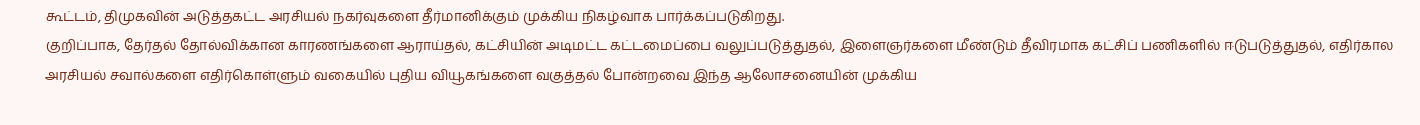கூட்டம், திமுகவின் அடுத்தகட்ட அரசியல் நகர்வுகளை தீர்மானிக்கும் முக்கிய நிகழ்வாக பார்க்கப்படுகிறது.
குறிப்பாக, தேர்தல் தோல்விக்கான காரணங்களை ஆராய்தல், கட்சியின் அடிமட்ட கட்டமைப்பை வலுப்படுத்துதல், இளைஞர்களை மீண்டும் தீவிரமாக கட்சிப் பணிகளில் ஈடுபடுத்துதல், எதிர்கால அரசியல் சவால்களை எதிர்கொள்ளும் வகையில் புதிய வியூகங்களை வகுத்தல் போன்றவை இந்த ஆலோசனையின் முக்கிய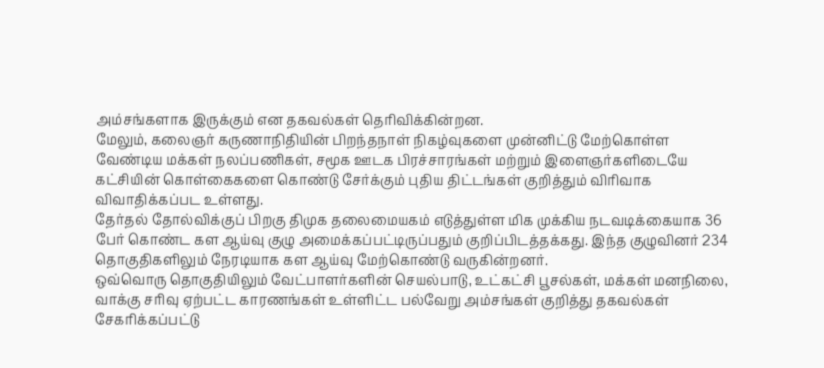அம்சங்களாக இருக்கும் என தகவல்கள் தெரிவிக்கின்றன.
மேலும், கலைஞர் கருணாநிதியின் பிறந்தநாள் நிகழ்வுகளை முன்னிட்டு மேற்கொள்ள வேண்டிய மக்கள் நலப்பணிகள், சமூக ஊடக பிரச்சாரங்கள் மற்றும் இளைஞர்களிடையே கட்சியின் கொள்கைகளை கொண்டு சேர்க்கும் புதிய திட்டங்கள் குறித்தும் விரிவாக விவாதிக்கப்பட உள்ளது.
தேர்தல் தோல்விக்குப் பிறகு திமுக தலைமையகம் எடுத்துள்ள மிக முக்கிய நடவடிக்கையாக 36 பேர் கொண்ட கள ஆய்வு குழு அமைக்கப்பட்டிருப்பதும் குறிப்பிடத்தக்கது. இந்த குழுவினர் 234 தொகுதிகளிலும் நேரடியாக கள ஆய்வு மேற்கொண்டு வருகின்றனர்.
ஒவ்வொரு தொகுதியிலும் வேட்பாளர்களின் செயல்பாடு, உட்கட்சி பூசல்கள், மக்கள் மனநிலை, வாக்கு சரிவு ஏற்பட்ட காரணங்கள் உள்ளிட்ட பல்வேறு அம்சங்கள் குறித்து தகவல்கள் சேகரிக்கப்பட்டு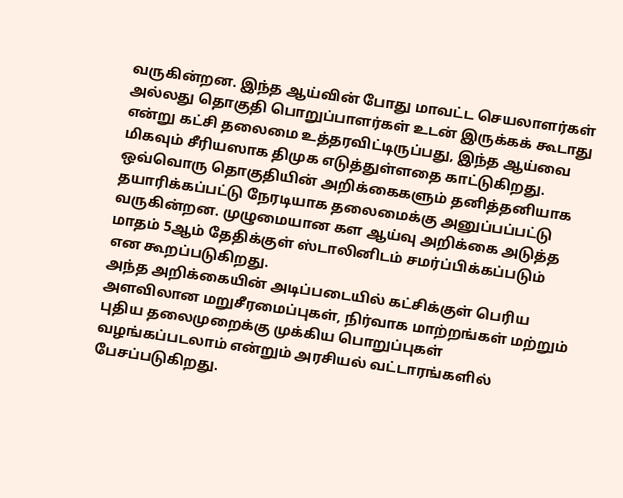வருகின்றன. இந்த ஆய்வின் போது மாவட்ட செயலாளர்கள் அல்லது தொகுதி பொறுப்பாளர்கள் உடன் இருக்கக் கூடாது என்று கட்சி தலைமை உத்தரவிட்டிருப்பது, இந்த ஆய்வை மிகவும் சீரியஸாக திமுக எடுத்துள்ளதை காட்டுகிறது.
ஒவ்வொரு தொகுதியின் அறிக்கைகளும் தனித்தனியாக தயாரிக்கப்பட்டு நேரடியாக தலைமைக்கு அனுப்பப்பட்டு வருகின்றன. முழுமையான கள ஆய்வு அறிக்கை அடுத்த மாதம் 5ஆம் தேதிக்குள் ஸ்டாலினிடம் சமர்ப்பிக்கப்படும் என கூறப்படுகிறது.
அந்த அறிக்கையின் அடிப்படையில் கட்சிக்குள் பெரிய அளவிலான மறுசீரமைப்புகள், நிர்வாக மாற்றங்கள் மற்றும் புதிய தலைமுறைக்கு முக்கிய பொறுப்புகள் வழங்கப்படலாம் என்றும் அரசியல் வட்டாரங்களில் பேசப்படுகிறது.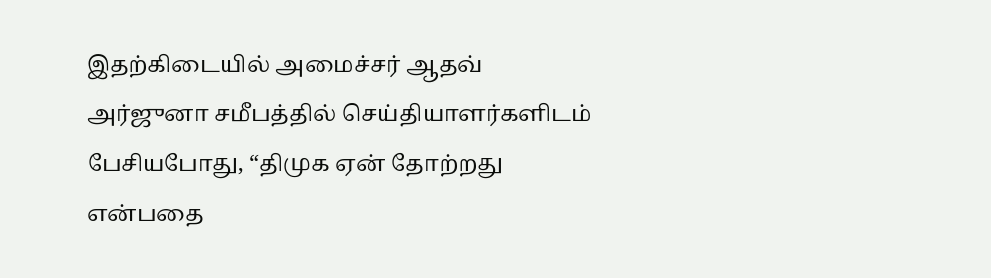இதற்கிடையில் அமைச்சர் ஆதவ் அர்ஜுனா சமீபத்தில் செய்தியாளர்களிடம் பேசியபோது, “திமுக ஏன் தோற்றது என்பதை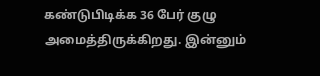கண்டுபிடிக்க 36 பேர் குழு அமைத்திருக்கிறது. இன்னும்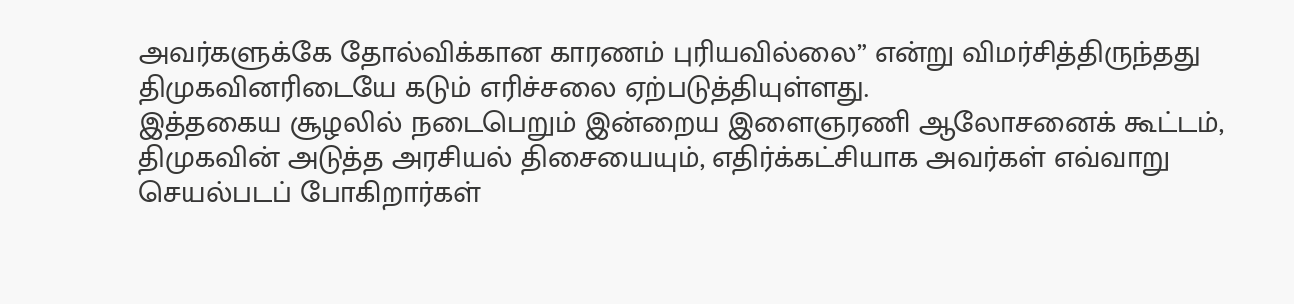அவர்களுக்கே தோல்விக்கான காரணம் புரியவில்லை” என்று விமர்சித்திருந்தது திமுகவினரிடையே கடும் எரிச்சலை ஏற்படுத்தியுள்ளது.
இத்தகைய சூழலில் நடைபெறும் இன்றைய இளைஞரணி ஆலோசனைக் கூட்டம், திமுகவின் அடுத்த அரசியல் திசையையும், எதிர்க்கட்சியாக அவர்கள் எவ்வாறு செயல்படப் போகிறார்கள்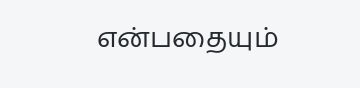என்பதையும்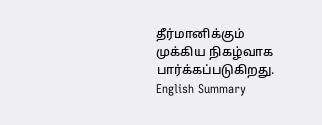தீர்மானிக்கும் முக்கிய நிகழ்வாக பார்க்கப்படுகிறது.
English Summary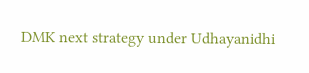DMK next strategy under Udhayanidhi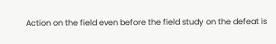Action on the field even before the field study on the defeat is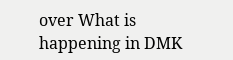over What is happening in DMK